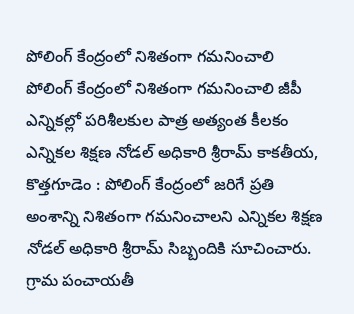పోలింగ్ కేంద్రంలో నిశితంగా గమనించాలి
పోలింగ్ కేంద్రంలో నిశితంగా గమనించాలి జీపీ ఎన్నికల్లో పరిశీలకుల పాత్ర అత్యంత కీలకం ఎన్నికల శిక్షణ నోడల్ అధికారి శ్రీరామ్ కాకతీయ, కొత్తగూడెం : పోలింగ్ కేంద్రంలో జరిగే ప్రతి అంశాన్ని నిశితంగా గమనించాలని ఎన్నికల శిక్షణ నోడల్ అధికారి శ్రీరామ్ సిబ్బందికి సూచించారు. గ్రామ పంచాయతీ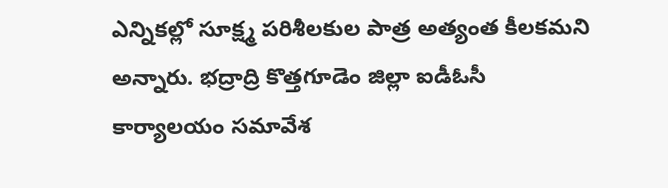ఎన్నికల్లో సూక్ష్మ పరిశీలకుల పాత్ర అత్యంత కీలకమని అన్నారు. భద్రాద్రి కొత్తగూడెం జిల్లా ఐడీఓసీ కార్యాలయం సమావేశ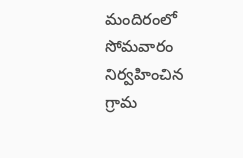మందిరంలో సోమవారం నిర్వహించిన గ్రామ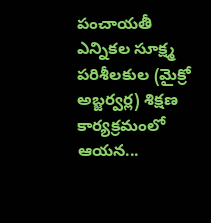పంచాయతీ ఎన్నికల సూక్ష్మ పరిశీలకుల (మైక్రో అబ్జర్వర్ల) శిక్షణ కార్యక్రమంలో ఆయన...